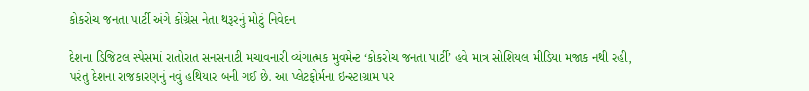કોકરોચ જનતા પાર્ટી અંગે કોંગ્રેસ નેતા થરૂરનું મોટું નિવેદન

દેશના ડિજિટલ સ્પેસમાં રાતોરાત સનસનાટી મચાવનારી વ્યંગાત્મક મુવમેન્ટ ‘કોકરોચ જનતા પાર્ટી’ હવે માત્ર સોશિયલ મીડિયા મજાક નથી રહી, પરંતુ દેશના રાજકારણનું નવું હથિયાર બની ગઈ છે. આ પ્લેટફોર્મના ઇન્સ્ટાગ્રામ પર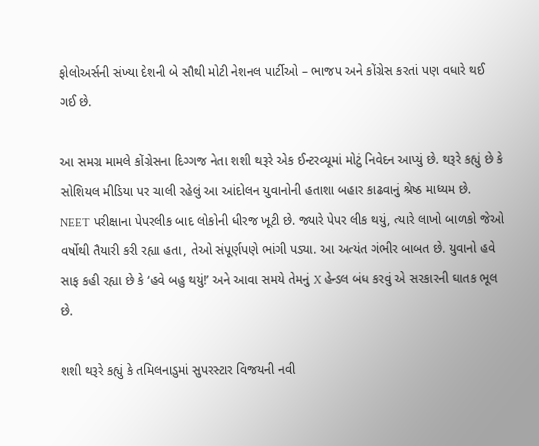ફોલોઅર્સની સંખ્યા દેશની બે સૌથી મોટી નેશનલ પાર્ટીઓ – ભાજપ અને કોંગ્રેસ કરતાં પણ વધારે થઈ ગઈ છે.

આ સમગ્ર મામલે કોંગ્રેસના દિગ્ગજ નેતા શશી થરૂરે એક ઈન્ટરવ્યૂમાં મોટું નિવેદન આપ્યું છે. થરૂરે કહ્યું છે કે સોશિયલ મીડિયા પર ચાલી રહેલું આ આંદોલન યુવાનોની હતાશા બહાર કાઢવાનું શ્રેષ્ઠ માધ્યમ છે. NEET પરીક્ષાના પેપરલીક બાદ લોકોની ધીરજ ખૂટી છે. જ્યારે પેપર લીક થયું, ત્યારે લાખો બાળકો જેઓ વર્ષોથી તૈયારી કરી રહ્યા હતા, તેઓ સંપૂર્ણપણે ભાંગી પડ્યા. આ અત્યંત ગંભીર બાબત છે. યુવાનો હવે સાફ કહી રહ્યા છે કે ‘હવે બહુ થયું!’ અને આવા સમયે તેમનું X હેન્ડલ બંધ કરવું એ સરકારની ઘાતક ભૂલ છે.

શશી થરૂરે કહ્યું કે તમિલનાડુમાં સુપરસ્ટાર વિજયની નવી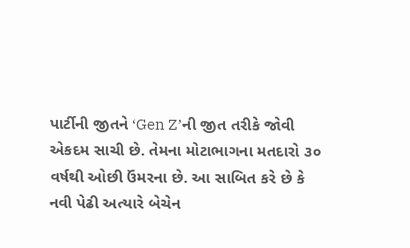પાર્ટીની જીતને ‘Gen Z’ની જીત તરીકે જોવી એકદમ સાચી છે. તેમના મોટાભાગના મતદારો ૩૦ વર્ષથી ઓછી ઉંમરના છે. આ સાબિત કરે છે કે નવી પેઢી અત્યારે બેચેન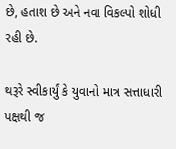છે, હતાશ છે અને નવા વિકલ્પો શોધી રહી છે.

થરૂરે સ્વીકાર્યું કે યુવાનો માત્ર સત્તાધારી પક્ષથી જ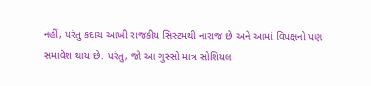નહીં, પરંતુ કદાચ આખી રાજકીય સિસ્ટમથી નારાજ છે અને આમાં વિપક્ષનો પણ સમાવેશ થાય છે. પરંતુ, જો આ ગુસ્સો માત્ર સોશિયલ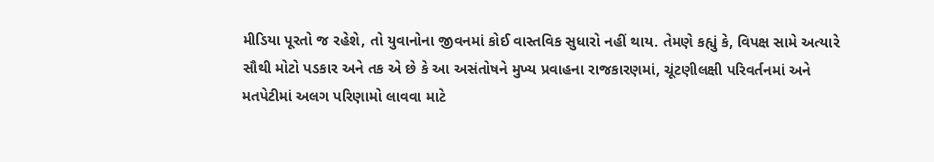મીડિયા પૂરતો જ રહેશે, તો યુવાનોના જીવનમાં કોઈ વાસ્તવિક સુધારો નહીં થાય. તેમણે કહ્યું કે, વિપક્ષ સામે અત્યારે સૌથી મોટો પડકાર અને તક એ છે કે આ અસંતોષને મુખ્ય પ્રવાહના રાજકારણમાં, ચૂંટણીલક્ષી પરિવર્તનમાં અને મતપેટીમાં અલગ પરિણામો લાવવા માટે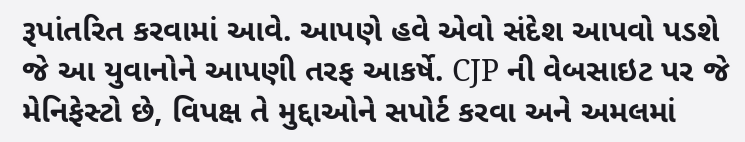રૂપાંતરિત કરવામાં આવે. આપણે હવે એવો સંદેશ આપવો પડશે જે આ યુવાનોને આપણી તરફ આકર્ષે. CJP ની વેબસાઇટ પર જે મેનિફેસ્ટો છે, વિપક્ષ તે મુદ્દાઓને સપોર્ટ કરવા અને અમલમાં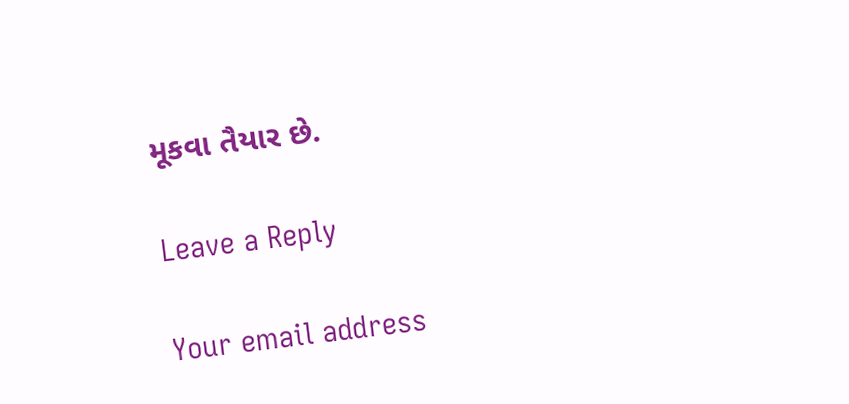મૂકવા તૈયાર છે.

Leave a Reply

Your email address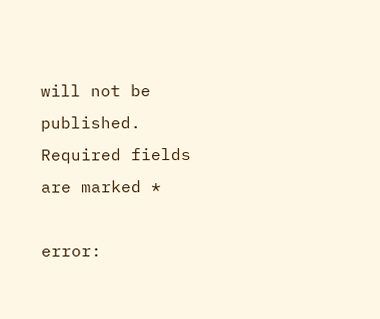will not be published. Required fields are marked *

error: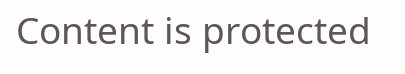Content is protected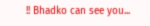!! Bhadko can see you...